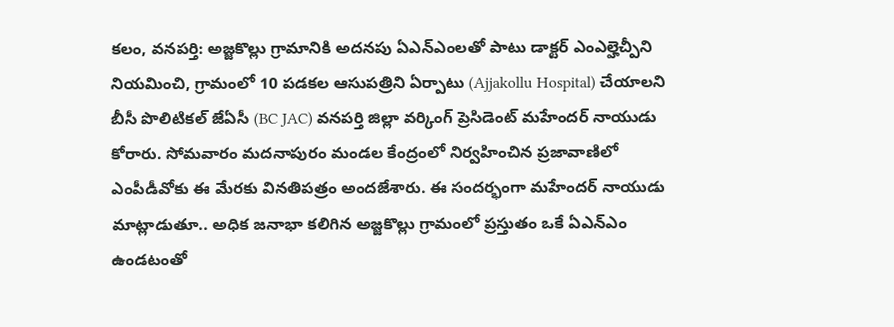కలం, వనపర్తి: అజ్జకొల్లు గ్రామానికి అదనపు ఏఎన్ఎంలతో పాటు డాక్టర్ ఎంఎల్హెచ్పీని నియమించి, గ్రామంలో 10 పడకల ఆసుపత్రిని ఏర్పాటు (Ajjakollu Hospital) చేయాలని బీసీ పొలిటికల్ జేఏసీ (BC JAC) వనపర్తి జిల్లా వర్కింగ్ ప్రెసిడెంట్ మహేందర్ నాయుడు కోరారు. సోమవారం మదనాపురం మండల కేంద్రంలో నిర్వహించిన ప్రజావాణిలో ఎంపీడీవోకు ఈ మేరకు వినతిపత్రం అందజేశారు. ఈ సందర్భంగా మహేందర్ నాయుడు మాట్లాడుతూ.. అధిక జనాభా కలిగిన అజ్జకొల్లు గ్రామంలో ప్రస్తుతం ఒకే ఏఎన్ఎం ఉండటంతో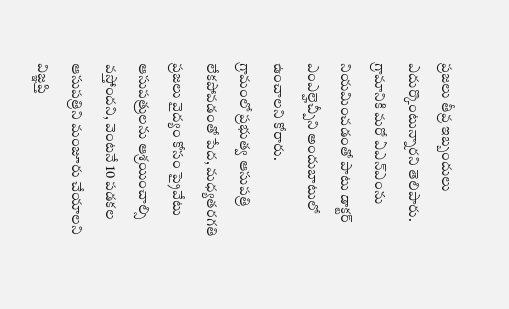ప్రజలు తీవ్ర ఇబ్బందులు ఎదుర్కొంటున్నారని తెలిపారు. గ్రామానికి మరో ఏఎన్ఎంను నియమించడంతో పాటు డాక్టర్ ఎంఎల్హెచ్పీని అందుబాటులో ఉంచాలని కోరారు.
గ్రామంలో ప్రభుత్వ ఆసుపత్రి లేకపోవడంతో పేద, మధ్యతరగతి ప్రజలు వైద్యం కోసం ప్రైవేటు ఆసుపత్రులను ఆశ్రయించాల్సి వస్తోందని, వెంటనే 10 పడకల ఆసుపత్రిని మంజూరు చేయాలని విజ్ఞప్తి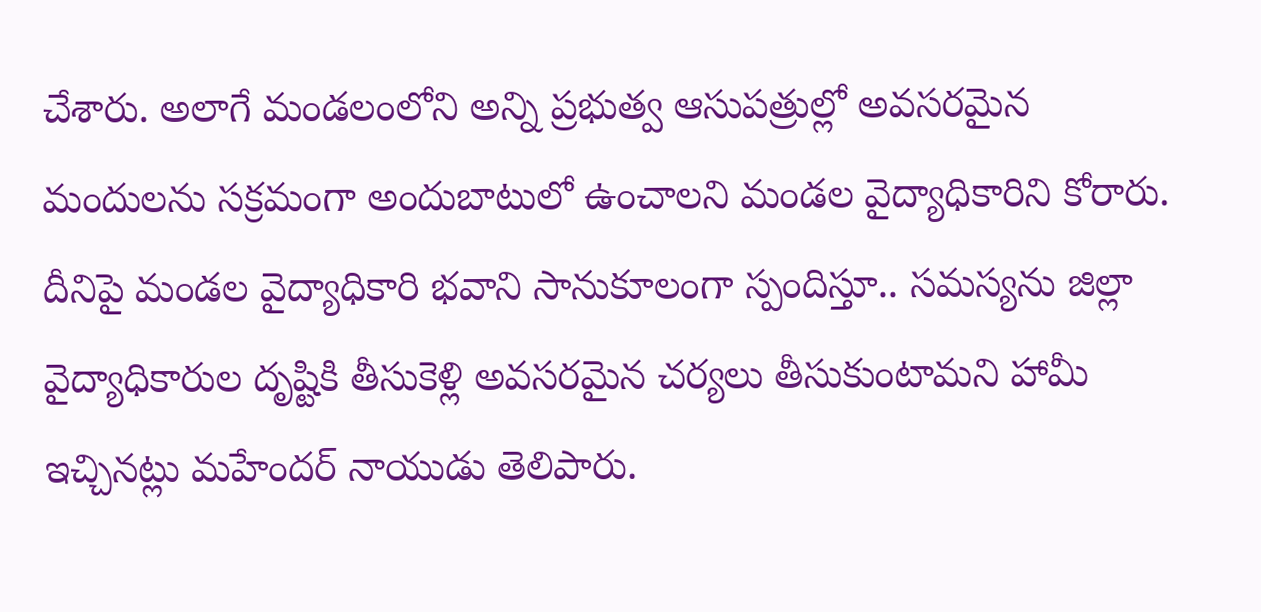చేశారు. అలాగే మండలంలోని అన్ని ప్రభుత్వ ఆసుపత్రుల్లో అవసరమైన మందులను సక్రమంగా అందుబాటులో ఉంచాలని మండల వైద్యాధికారిని కోరారు. దీనిపై మండల వైద్యాధికారి భవాని సానుకూలంగా స్పందిస్తూ.. సమస్యను జిల్లా వైద్యాధికారుల దృష్టికి తీసుకెళ్లి అవసరమైన చర్యలు తీసుకుంటామని హామీ ఇచ్చినట్లు మహేందర్ నాయుడు తెలిపారు.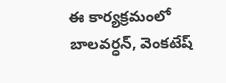ఈ కార్యక్రమంలో బాలవర్ధన్, వెంకటేష్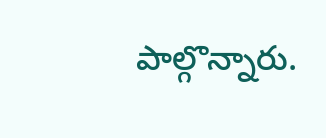పాల్గొన్నారు.